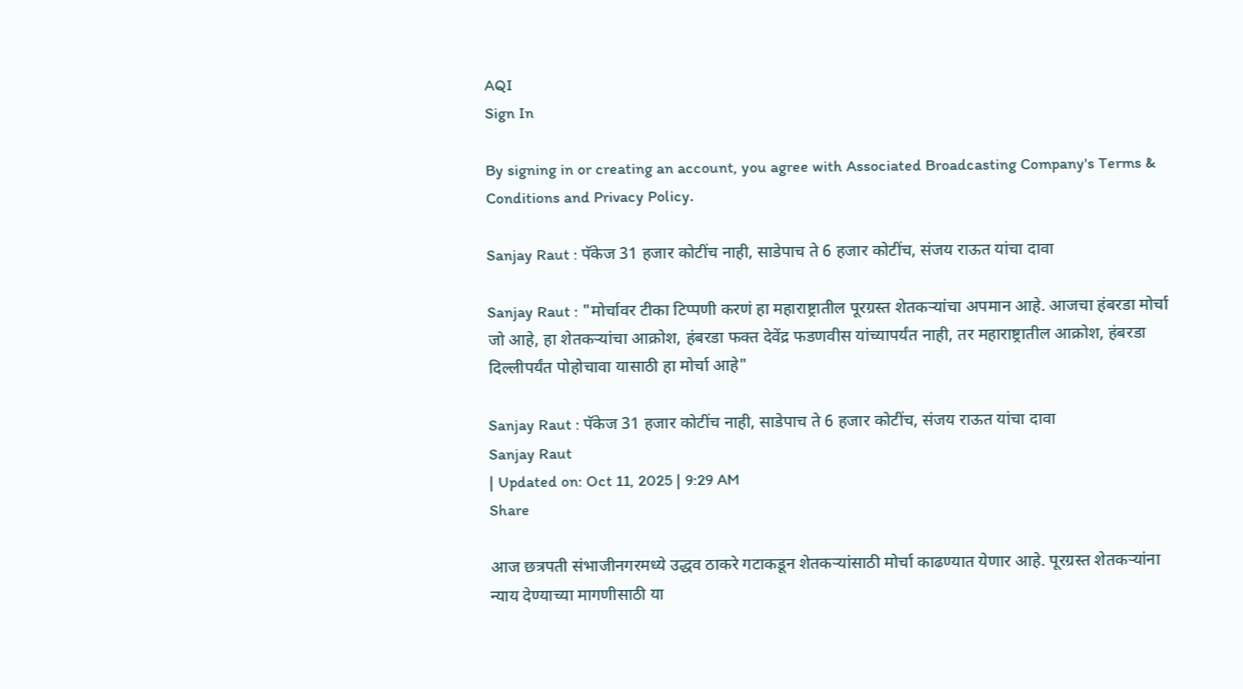AQI
Sign In

By signing in or creating an account, you agree with Associated Broadcasting Company's Terms & Conditions and Privacy Policy.

Sanjay Raut : पॅकेज 31 हजार कोटींच नाही, साडेपाच ते 6 हजार कोटींच, संजय राऊत यांचा दावा

Sanjay Raut : "मोर्चावर टीका टिप्पणी करणं हा महाराष्ट्रातील पूरग्रस्त शेतकऱ्यांचा अपमान आहे. आजचा हंबरडा मोर्चा जो आहे, हा शेतकऱ्यांचा आक्रोश, हंबरडा फक्त देवेंद्र फडणवीस यांच्यापर्यंत नाही, तर महाराष्ट्रातील आक्रोश, हंबरडा दिल्लीपर्यंत पोहोचावा यासाठी हा मोर्चा आहे"

Sanjay Raut : पॅकेज 31 हजार कोटींच नाही, साडेपाच ते 6 हजार कोटींच, संजय राऊत यांचा दावा
Sanjay Raut
| Updated on: Oct 11, 2025 | 9:29 AM
Share

आज छत्रपती संभाजीनगरमध्ये उद्धव ठाकरे गटाकडून शेतकऱ्यांसाठी मोर्चा काढण्यात येणार आहे. पूरग्रस्त शेतकऱ्यांना न्याय देण्याच्या मागणीसाठी या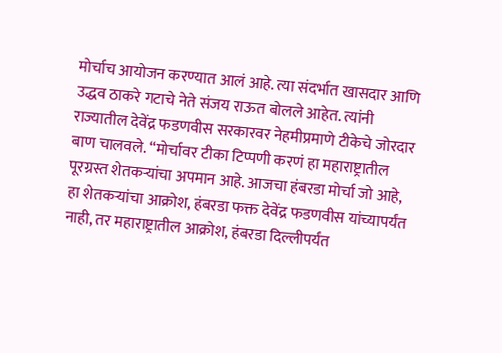मोर्चाच आयोजन करण्यात आलं आहे. त्या संदर्भात खासदार आणि उद्धव ठाकरे गटाचे नेते संजय राऊत बोलले आहेत. त्यांनी राज्यातील देवेंद्र फडणवीस सरकारवर नेहमीप्रमाणे टीकेचे जोरदार बाण चालवले. “मोर्चावर टीका टिप्पणी करणं हा महाराष्ट्रातील पूरग्रस्त शेतकऱ्यांचा अपमान आहे. आजचा हंबरडा मोर्चा जो आहे, हा शेतकऱ्यांचा आक्रोश, हंबरडा फक्त देवेंद्र फडणवीस यांच्यापर्यंत नाही, तर महाराष्ट्रातील आक्रोश, हंबरडा दिल्लीपर्यंत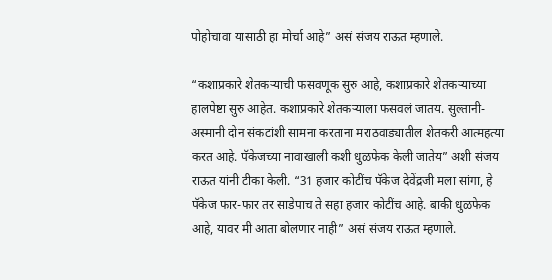पोहोचावा यासाठी हा मोर्चा आहे” असं संजय राऊत म्हणाले.

“कशाप्रकारे शेतकऱ्याची फसवणूक सुरु आहे, कशाप्रकारे शेतकऱ्याच्या हालपेष्टा सुरु आहेत. कशाप्रकारे शेतकऱ्याला फसवलं जातय. सुल्तानी-अस्मानी दोन संकटांशी सामना करताना मराठवाड्यातील शेतकरी आत्महत्या करत आहे. पॅकेजच्या नावाखाली कशी धुळफेक केली जातेय” अशी संजय राऊत यांनी टीका केली. “31 हजार कोटींच पॅकेज देवेंद्रजी मला सांगा, हे पॅकेज फार-फार तर साडेपाच ते सहा हजार कोटींच आहे. बाकी धुळफेक आहे, यावर मी आता बोलणार नाही” असं संजय राऊत म्हणाले.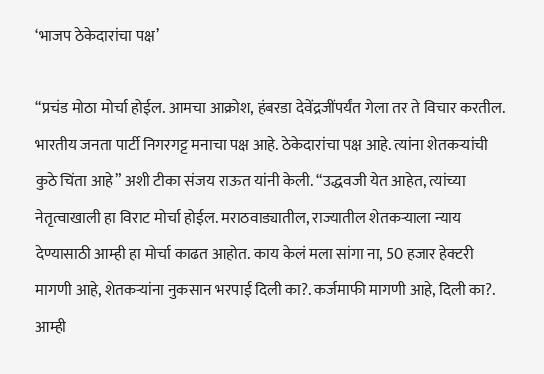‘भाजप ठेकेदारांचा पक्ष’

“प्रचंड मोठा मोर्चा होईल. आमचा आक्रोश, हंबरडा देवेंद्रजींपर्यंत गेला तर ते विचार करतील. भारतीय जनता पार्टी निगरगट्ट मनाचा पक्ष आहे. ठेकेदारांचा पक्ष आहे. त्यांना शेतकऱ्यांची कुठे चिंता आहे” अशी टीका संजय राऊत यांनी केली. “उद्धवजी येत आहेत, त्यांच्या नेतृत्वाखाली हा विराट मोर्चा होईल. मराठवाड्यातील, राज्यातील शेतकऱ्याला न्याय देण्यासाठी आम्ही हा मोर्चा काढत आहोत. काय केलं मला सांगा ना, 50 हजार हेक्टरी मागणी आहे, शेतकऱ्यांना नुकसान भरपाई दिली का?. कर्जमाफी मागणी आहे, दिली का?. आम्ही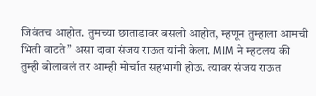जिवंतच आहोत. तुमच्या छाताडावर बसलो आहोत, म्हणून तुम्हाला आमची भिती वाटते” असा दावा संजय राऊत यांनी केला. MIM ने म्हटलय की तुम्ही बोलावलं तर आम्ही मोर्चात सहभागी होऊ. त्यावर संजय राऊत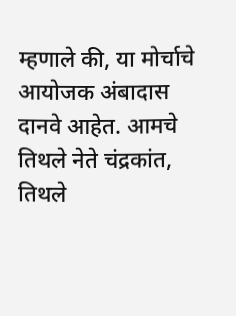म्हणाले की, या मोर्चाचे आयोजक अंबादास दानवे आहेत. आमचे तिथले नेते चंद्रकांत, तिथले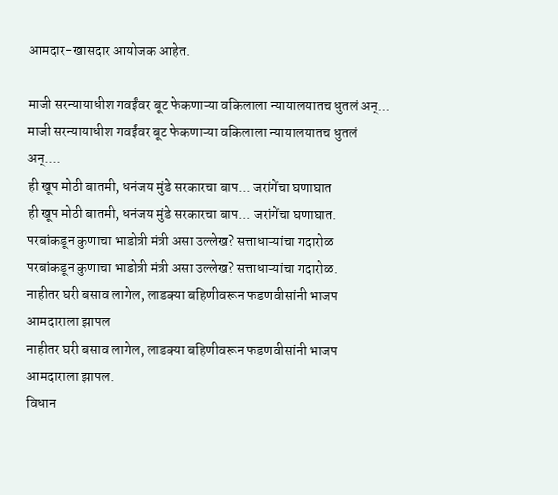आमदार-खासदार आयोजक आहेत.

माजी सरन्यायाधीश गवईंवर बूट फेकणाऱ्या वकिलाला न्यायालयातच धुतलं अन्...
माजी सरन्यायाधीश गवईंवर बूट फेकणाऱ्या वकिलाला न्यायालयातच धुतलं अन्....
ही खूप मोठी बातमी, धनंजय मुंडे सरकारचा बाप... जरांगेंचा घणाघात
ही खूप मोठी बातमी, धनंजय मुंडे सरकारचा बाप... जरांगेंचा घणाघात.
परबांकडून कुणाचा भाडोत्री मंत्री असा उल्लेख? सत्ताधाऱ्यांचा गदारोळ
परबांकडून कुणाचा भाडोत्री मंत्री असा उल्लेख? सत्ताधाऱ्यांचा गदारोळ.
नाहीतर घरी बसाव लागेल, लाडक्या बहिणीवरून फडणवीसांनी भाजप आमदाराला झापल
नाहीतर घरी बसाव लागेल, लाडक्या बहिणीवरून फडणवीसांनी भाजप आमदाराला झापल.
विधान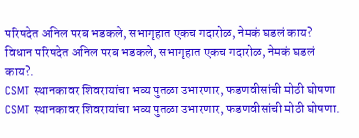परिषदेत अनिल परब भडकले, सभागृहात एकच गदारोळ, नेमकं घडलं काय?
विधान परिषदेत अनिल परब भडकले, सभागृहात एकच गदारोळ, नेमकं घडलं काय?.
CSMT स्थानकावर शिवरायांचा भव्य पुतळा उभारणार, फडणवीसांची मोठी घोषणा
CSMT स्थानकावर शिवरायांचा भव्य पुतळा उभारणार, फडणवीसांची मोठी घोषणा.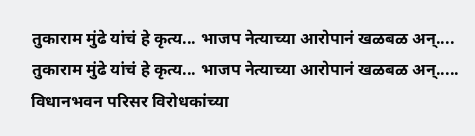तुकाराम मुंढे यांचं हे कृत्य... भाजप नेत्याच्या आरोपानं खळबळ अन्....
तुकाराम मुंढे यांचं हे कृत्य... भाजप नेत्याच्या आरोपानं खळबळ अन्.....
विधानभवन परिसर विरोधकांच्या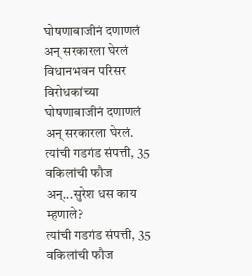घोषणाबाजीनं दणाणलं अन् सरकारला घेरलं
विधानभवन परिसर विरोधकांच्या घोषणाबाजीनं दणाणलं अन् सरकारला घेरलं.
त्यांची गडगंड संपत्ती, 35 वकिलांची फौज अन्...सुरेश धस काय म्हणाले?
त्यांची गडगंड संपत्ती, 35 वकिलांची फौज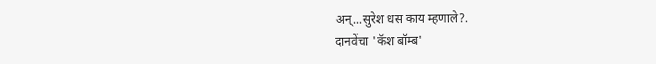अन्...सुरेश धस काय म्हणाले?.
दानवेंचा 'कॅश बॉम्ब'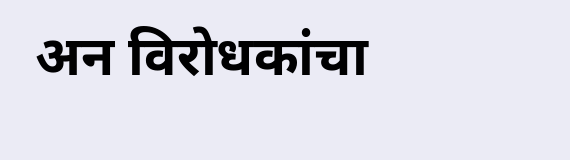अन विरोधकांचा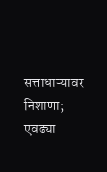सत्ताधाऱ्यावर निशाणा; एवढ्या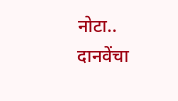नोटा..
दानवेंचा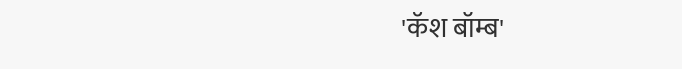'कॅश बॉम्ब'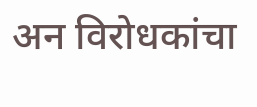अन विरोधकांचा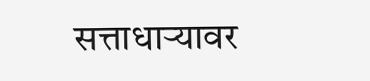सत्ताधाऱ्यावर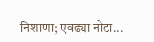निशाणा; एवढ्या नोटा...